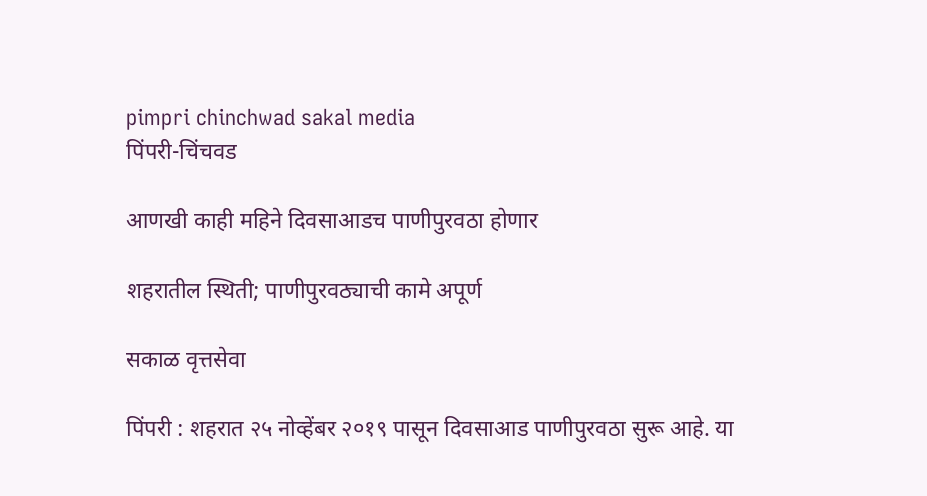pimpri chinchwad sakal media
पिंपरी-चिंचवड

आणखी काही महिने दिवसाआडच पाणीपुरवठा होणार

शहरातील स्थिती; पाणीपुरवठ्याची कामे अपूर्ण

सकाळ वृत्तसेवा

पिंपरी : शहरात २५ नोव्हेंबर २०१९ पासून दिवसाआड पाणीपुरवठा सुरू आहे. या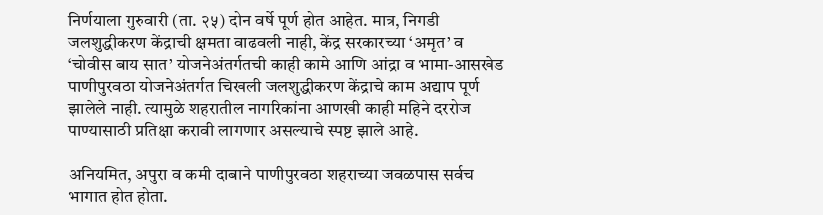निर्णयाला गुरुवारी (ता. २५) दोन वर्षे पूर्ण होत आहेत. मात्र, निगडी जलशुद्धीकरण केंद्राची क्षमता वाढवली नाही, केंद्र सरकारच्या ‘अमृत’ व ‘चोवीस बाय सात’ योजनेअंतर्गतची काही कामे आणि आंद्रा व भामा-आसखेड पाणीपुरवठा योजनेअंतर्गत चिखली जलशुद्धीकरण केंद्राचे काम अद्याप पूर्ण झालेले नाही. त्यामुळे शहरातील नागरिकांना आणखी काही महिने दररोज पाण्यासाठी प्रतिक्षा करावी लागणार असल्याचे स्पष्ट झाले आहे.

अनियमित, अपुरा व कमी दाबाने पाणीपुरवठा शहराच्या जवळपास सर्वच भागात होत होता.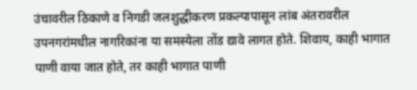उंचावरील ठिकाणे व निगडी जलशुद्धीकरण प्रकल्पापासून लांब अंतरावरील उपनगरांमधील नागरिकांना या समस्येला तोंड द्यावे लागत होते. शिवाय, काही भागात पाणी वाया जात होते, तर काही भागात पाणी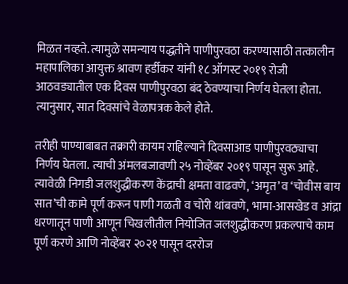मिळत नव्हते. त्यामुळे समन्याय पद्धतीने पाणीपुरवठा करण्यासाठी तत्कालीन महापालिका आयुक्त श्रावण हर्डीकर यांनी १८ ऑगस्ट २०१९ रोजी आठवड्यातील एक दिवस पाणीपुरवठा बंद ठेवण्याचा निर्णय घेतला होता. त्यानुसार, सात दिवसांचे वेळापत्रक केले होते.

तरीही पाण्याबाबत तक्रारी कायम राहिल्याने दिवसाआड पाणीपुरवठ्याचा निर्णय घेतला. त्याची अंमलबजावणी २५ नोव्हेंबर २०१९ पासून सुरू आहे. त्यावेळी निगडी जलशुद्धीकरण केंद्राची क्षमता वाढवणे, ‘अमृत’ व ‘चोवीस बाय सात’ची कामे पूर्ण करून पाणी गळती व चोरी थांबवणे, भामा-आसखेड व आंद्रा धरणातून पाणी आणून चिखलीतील नियोजित जलशुद्धीकरण प्रकल्पाचे काम पूर्ण करणे आणि नोव्हेंबर २०२१ पासून दररोज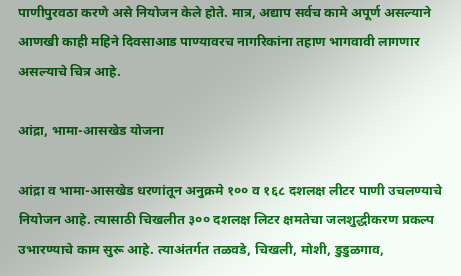पाणीपुरवठा करणे असे नियोजन केले होते. मात्र, अद्याप सर्वच कामे अपूर्ण असल्याने आणखी काही महिने दिवसाआड पाण्यावरच नागरिकांना तहाण भागवावी लागणार असल्याचे चित्र आहे.

आंद्रा, भामा-आसखेड योजना

आंद्रा व भामा-आसखेड धरणांतून अनुक्रमे १०० व १६८ दशलक्ष लीटर पाणी उचलण्याचे नियोजन आहे. त्यासाठी चिखलीत ३०० दशलक्ष लिटर क्षमतेचा जलशुद्धीकरण प्रकल्प उभारण्याचे काम सुरू आहे. त्याअंतर्गत तळवडे, चिखली, मोशी, डुडुळगाव,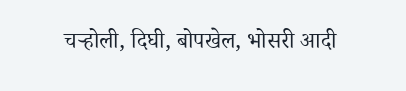चऱ्होली, दिघी, बोपखेल, भोसरी आदी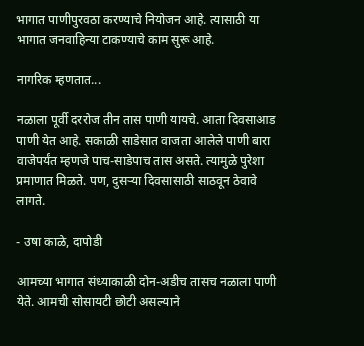भागात पाणीपुरवठा करण्याचे नियोजन आहे. त्यासाठी या भागात जनवाहिन्या टाकण्याचे काम सुरू आहे.

नागरिक म्हणतात...

नळाला पूर्वी दररोज तीन तास पाणी यायचे. आता दिवसाआड पाणी येत आहे. सकाळी साडेसात वाजता आलेले पाणी बारा वाजेपर्यंत म्हणजे पाच-साडेपाच तास असते. त्यामुळे पुरेशा प्रमाणात मिळते. पण, दुसऱ्या दिवसासाठी साठवून ठेवावे लागते.

- उषा काळे, दापोडी

आमच्या भागात संध्याकाळी दोन-अडीच तासच नळाला पाणी येते. आमची सोसायटी छोटी असल्याने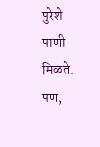पुरेशे पाणी मिळते. पण,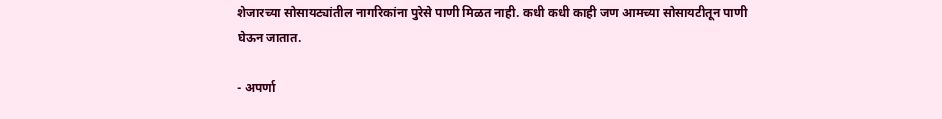शेजारच्या सोसायट्यांतील नागरिकांना पुरेसे पाणी मिळत नाही. कधी कधी काही जण आमच्या सोसायटीतून पाणी घेऊन जातात.

- अपर्णा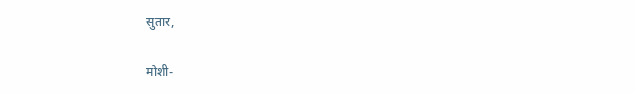सुतार,

मोशी-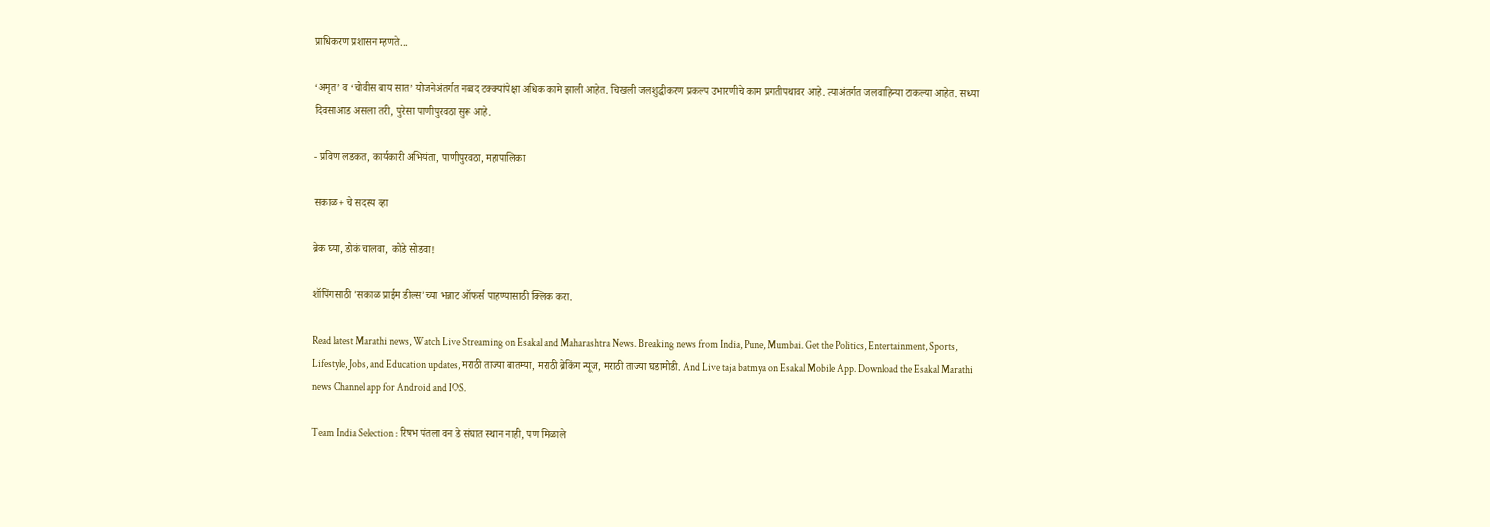प्राधिकरण प्रशासन म्हणते...

‘अमृत’ व ‘चोवीस बाय सात’ योजनेअंतर्गत नव्वद टक्क्यांपेक्षा अधिक कामे झाली आहेत. चिखली जलशुद्धीकरण प्रकल्प उभारणीचे काम प्रगतीपथावर आहे. त्याअंतर्गत जलवाहिन्या टाकल्या आहेत. सध्या दिवसाआड असला तरी, पुरेसा पाणीपुरवठा सुरू आहे.

- प्रविण लडकत, कार्यकारी अभियंता, पाणीपुरवठा, महापालिका

सकाळ+ चे सदस्य व्हा

ब्रेक घ्या, डोकं चालवा, कोडे सोडवा!

शॉपिंगसाठी 'सकाळ प्राईम डील्स'च्या भन्नाट ऑफर्स पाहण्यासाठी क्लिक करा.

Read latest Marathi news, Watch Live Streaming on Esakal and Maharashtra News. Breaking news from India, Pune, Mumbai. Get the Politics, Entertainment, Sports, Lifestyle, Jobs, and Education updates, मराठी ताज्या बातम्या, मराठी ब्रेकिंग न्यूज, मराठी ताज्या घडामोडी. And Live taja batmya on Esakal Mobile App. Download the Esakal Marathi news Channel app for Android and IOS.

Team India Selection : रिषभ पंतला वन डे संघात स्थान नाही, पण मिळाले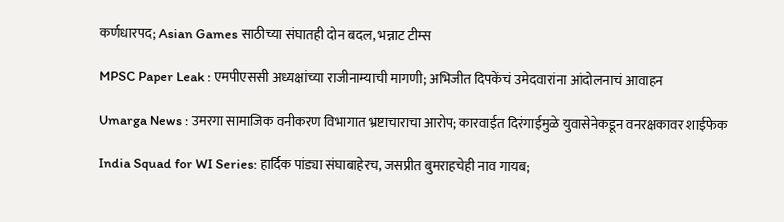कर्णधारपद; Asian Games साठीच्या संघातही दोन बदल, भन्नाट टीम्स

MPSC Paper Leak : एमपीएससी अध्यक्षांच्या राजीनाम्याची मागणी; अभिजीत दिपकेंचं उमेदवारांना आंदोलनाचं आवाहन

Umarga News : उमरगा सामाजिक वनीकरण विभागात भ्रष्टाचाराचा आरोप; कारवाईत दिरंगाईमुळे युवासेनेकडून वनरक्षकावर शाईफेक

India Squad for WI Series: हार्दिक पांड्या संघाबाहेरच, जसप्रीत बुमराहचेही नाव गायब;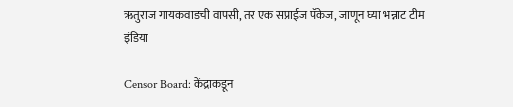ऋतुराज गायकवाडची वापसी, तर एक सप्राईज पॅकेज, जाणून घ्या भन्नाट टीम इंडिया

Censor Board: केंद्राकडून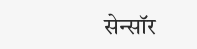सेन्सॉर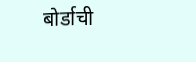बोर्डाची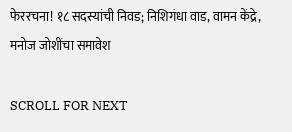फेररचना! १८ सदस्यांची निवड; निशिगंधा वाड, वामन केंद्रे, मनोज जोशींचा समावेश

SCROLL FOR NEXT